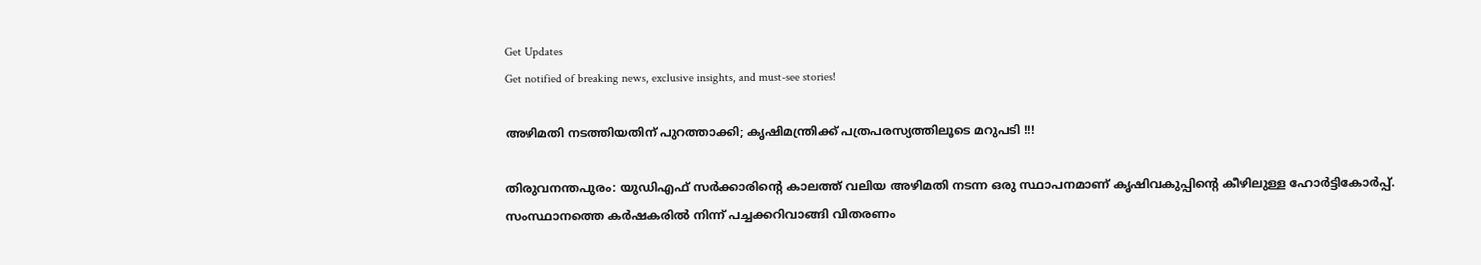Get Updates
Get notified of breaking news, exclusive insights, and must-see stories!

അഴിമതി നടത്തിയതിന് പുറത്താക്കി; കൃഷിമന്ത്രിക്ക് പത്രപരസ്യത്തിലൂടെ മറുപടി !!!

തിരുവനന്തപുരം: യുഡിഎഫ് സര്‍ക്കാരിന്റെ കാലത്ത് വലിയ അഴിമതി നടന്ന ഒരു സ്ഥാപനമാണ് കൃഷിവകുപ്പിന്റെ കീഴിലുള്ള ഹോര്‍ട്ടികോര്‍പ്പ്. സംസ്ഥാനത്തെ കര്‍ഷകരില്‍ നിന്ന് പച്ചക്കറിവാങ്ങി വിതരണം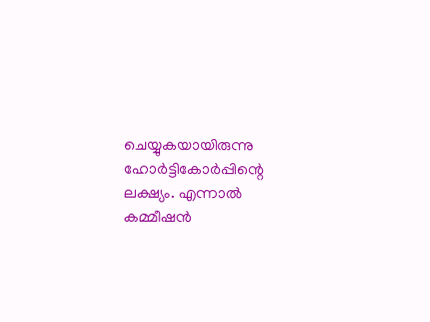ചെയ്യുകയായിരുന്നു ഹോര്‍ട്ടികോര്‍പ്പിന്റെ ലക്ഷ്യം. എന്നാല്‍ കമ്മീഷന്‍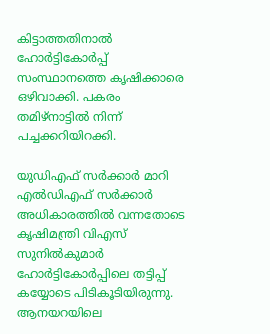കിട്ടാത്തതിനാല്‍ ഹോര്‍ട്ടികോര്‍പ്പ് സംസ്ഥാനത്തെ കൃഷിക്കാരെ ഒഴിവാക്കി. പകരം തമിഴ്‌നാട്ടില്‍ നിന്ന് പച്ചക്കറിയിറക്കി.

യുഡിഎഫ് സര്‍ക്കാര്‍ മാറി എല്‍ഡിഎഫ് സര്‍ക്കാര്‍ അധികാരത്തില്‍ വന്നതോടെ കൃഷിമന്ത്രി വിഎസ് സുനില്‍കുമാര്‍ ഹോര്‍ട്ടികോര്‍പ്പിലെ തട്ടിപ്പ് കയ്യോടെ പിടികൂടിയിരുന്നു. ആനയറയിലെ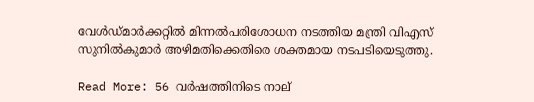വേള്‍ഡ്മാര്‍ക്കറ്റില്‍ മിന്നല്‍പരിശോധന നടത്തിയ മന്ത്രി വിഎസ് സുനില്‍കുമാര്‍ അഴിമതിക്കെതിരെ ശക്തമായ നടപടിയെടുത്തു.

Read More: 56 വര്‍ഷത്തിനിടെ നാല്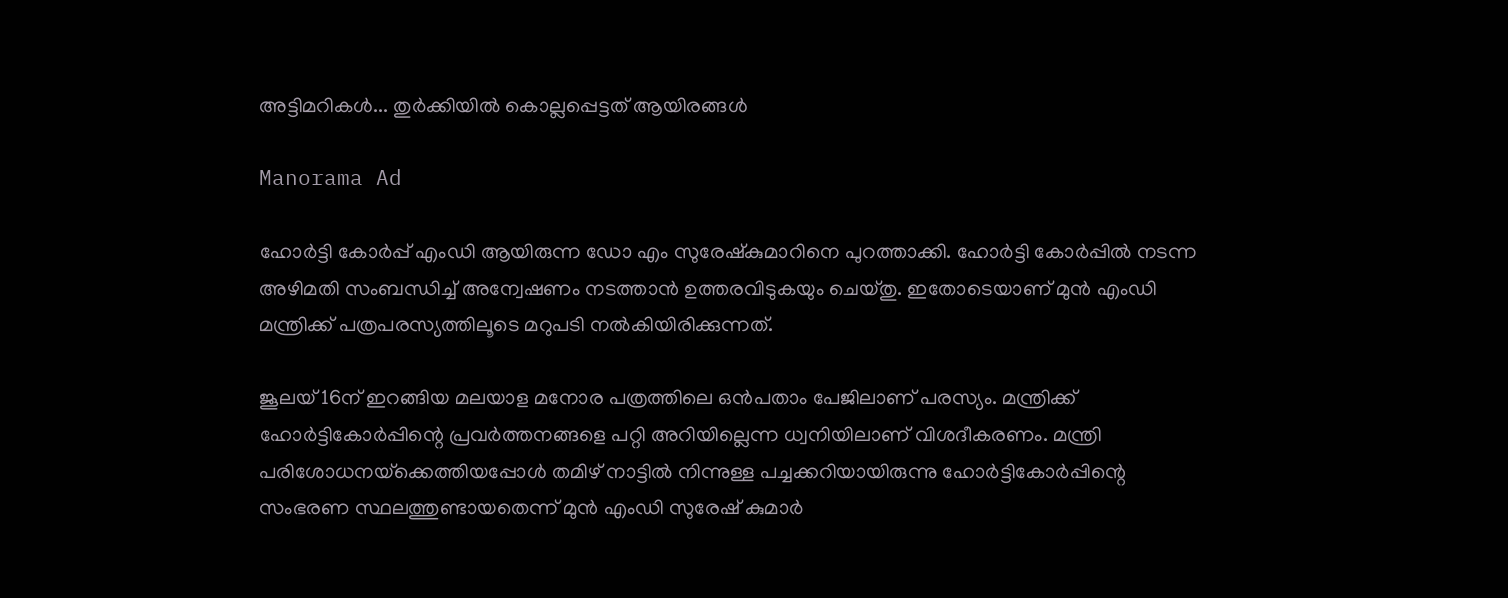അട്ടിമറികള്‍... തുര്‍ക്കിയില്‍ കൊല്ലപ്പെട്ടത് ആയിരങ്ങള്‍

Manorama Ad

ഹോര്‍ട്ടി കോര്‍പ്പ് എംഡി ആയിരുന്ന ഡോ എം സുരേഷ്‌കുമാറിനെ പുറത്താക്കി. ഹോര്‍ട്ടി കോര്‍പ്പില്‍ നടന്ന അഴിമതി സംബന്ധിച്ച് അന്വേഷണം നടത്താന്‍ ഉത്തരവിടുകയും ചെയ്തു. ഇതോടെയാണ് മുന്‍ എംഡി മന്ത്രിക്ക് പത്രപരസ്യത്തിലൂടെ മറുപടി നല്‍കിയിരിക്കുന്നത്.

ജൂലയ് 16ന് ഇറങ്ങിയ മലയാള മനോര പത്രത്തിലെ ഒന്‍പതാം പേജിലാണ് പരസ്യം. മന്ത്രിക്ക് ഹോര്‍ട്ടികോര്‍പ്പിന്റെ പ്രവര്‍ത്തനങ്ങളെ പറ്റി അറിയില്ലെന്ന ധ്വനിയിലാണ് വിശദീകരണം. മന്ത്രി പരിശോധനയ്‌ക്കെത്തിയപ്പോള്‍ തമിഴ് നാട്ടില്‍ നിന്നുള്ള പച്ചക്കറിയായിരുന്നു ഹോര്‍ട്ടികോര്‍പ്പിന്റെ സംഭരണ സ്ഥലത്തുണ്ടായതെന്ന് മുന്‍ എംഡി സുരേഷ് കുമാര്‍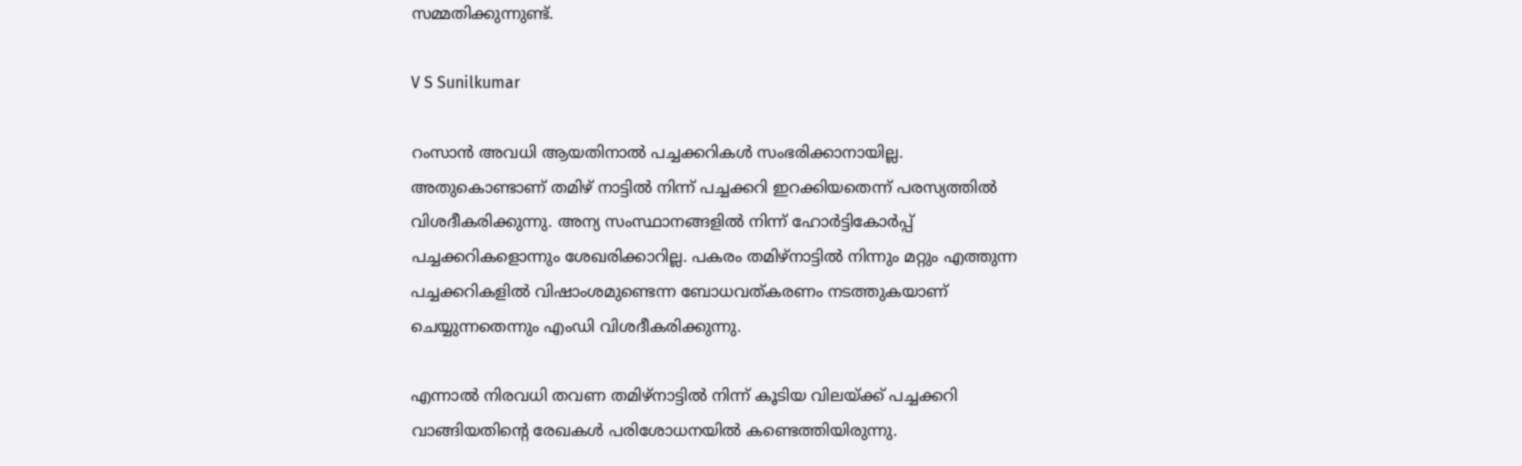സമ്മതിക്കുന്നുണ്ട്.

V S Sunilkumar

റംസാന്‍ അവധി ആയതിനാല്‍ പച്ചക്കറികള്‍ സംഭരിക്കാനായില്ല. അതുകൊണ്ടാണ് തമിഴ് നാട്ടില്‍ നിന്ന് പച്ചക്കറി ഇറക്കിയതെന്ന് പരസ്യത്തില്‍ വിശദീകരിക്കുന്നു. അന്യ സംസ്ഥാനങ്ങളില്‍ നിന്ന് ഹോര്‍ട്ടികോര്‍പ്പ് പച്ചക്കറികളൊന്നും ശേഖരിക്കാറില്ല. പകരം തമിഴ്‌നാട്ടില്‍ നിന്നും മറ്റും എത്തുന്ന പച്ചക്കറികളില്‍ വിഷാംശമുണ്ടെന്ന ബോധവത്കരണം നടത്തുകയാണ് ചെയ്യുന്നതെന്നും എംഡി വിശദീകരിക്കുന്നു.

എന്നാല്‍ നിരവധി തവണ തമിഴ്‌നാട്ടില്‍ നിന്ന് കൂടിയ വിലയ്ക്ക് പച്ചക്കറി വാങ്ങിയതിന്റെ രേഖകള്‍ പരിശോധനയില്‍ കണ്ടെത്തിയിരുന്നു.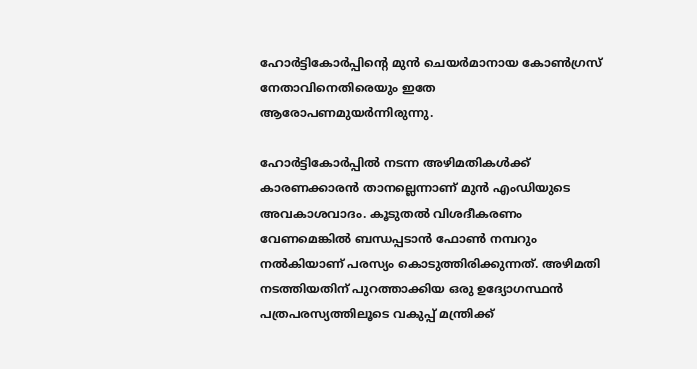ഹോര്‍ട്ടികോര്‍പ്പിന്റെ മുന്‍ ചെയര്‍മാനായ കോണ്‍ഗ്രസ് നേതാവിനെതിരെയും ഇതേ ആരോപണമുയര്‍ന്നിരുന്നു.

ഹോര്‍ട്ടികോര്‍പ്പില്‍ നടന്ന അഴിമതികള്‍ക്ക് കാരണക്കാരന്‍ താനല്ലെന്നാണ് മുന്‍ എംഡിയുടെ അവകാശവാദം. കൂടുതല്‍ വിശദീകരണം വേണമെങ്കില്‍ ബന്ധപ്പടാന്‍ ഫോണ്‍ നമ്പറും നല്‍കിയാണ് പരസ്യം കൊടുത്തിരിക്കുന്നത്. അഴിമതി നടത്തിയതിന് പുറത്താക്കിയ ഒരു ഉദ്യോഗസ്ഥന്‍ പത്രപരസ്യത്തിലൂടെ വകുപ്പ് മന്ത്രിക്ക്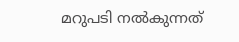മറുപടി നല്‍കുന്നത്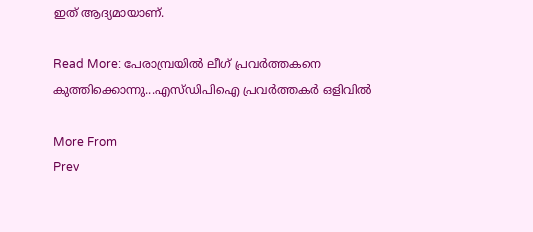ഇത് ആദ്യമായാണ്.

Read More: പേരാമ്പ്രയില്‍ ലീഗ് പ്രവര്‍ത്തകനെ കുത്തിക്കൊന്നു...എസ്ഡിപിഐ പ്രവര്‍ത്തകര്‍ ഒളിവില്‍

More From
Prev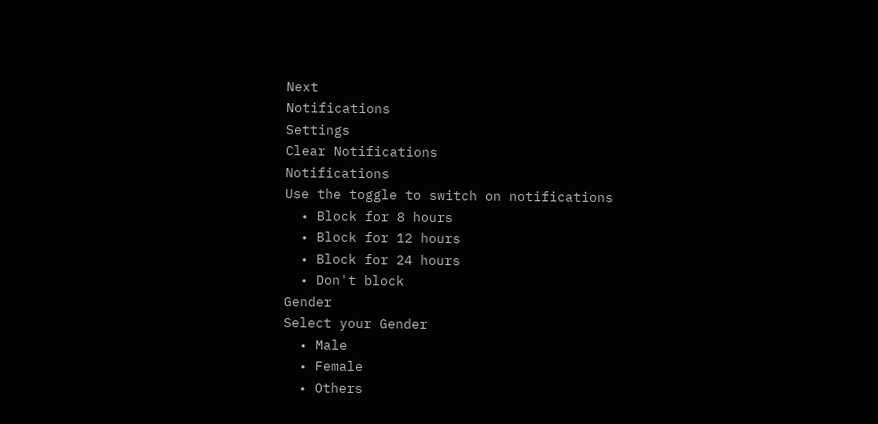Next
Notifications
Settings
Clear Notifications
Notifications
Use the toggle to switch on notifications
  • Block for 8 hours
  • Block for 12 hours
  • Block for 24 hours
  • Don't block
Gender
Select your Gender
  • Male
  • Female
  • Others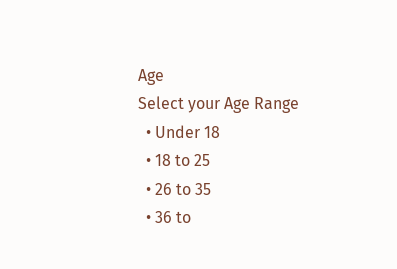Age
Select your Age Range
  • Under 18
  • 18 to 25
  • 26 to 35
  • 36 to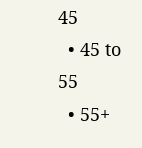45
  • 45 to 55
  • 55+